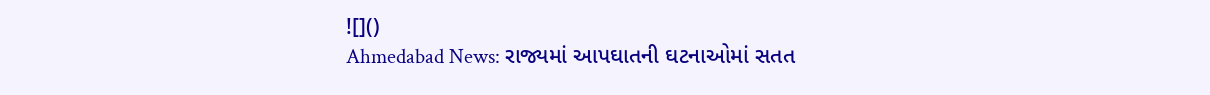![]()
Ahmedabad News: રાજ્યમાં આપઘાતની ઘટનાઓમાં સતત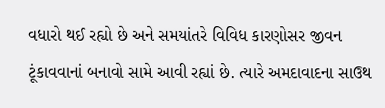વધારો થઈ રહ્યો છે અને સમયાંતરે વિવિધ કારણોસર જીવન ટૂંકાવવાનાં બનાવો સામે આવી રહ્યાં છે. ત્યારે અમદાવાદના સાઉથ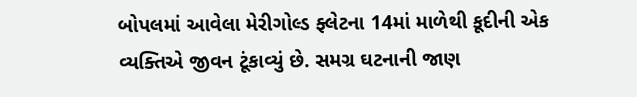બોપલમાં આવેલા મેરીગોલ્ડ ફ્લેટના 14માં માળેથી કૂદીની એક વ્યક્તિએ જીવન ટૂંકાવ્યું છે. સમગ્ર ઘટનાની જાણ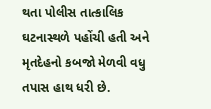થતા પોલીસ તાત્કાલિક ઘટનાસ્થળે પહોંચી હતી અને મૃતદેહનો કબજો મેળવી વધુ તપાસ હાથ ધરી છે.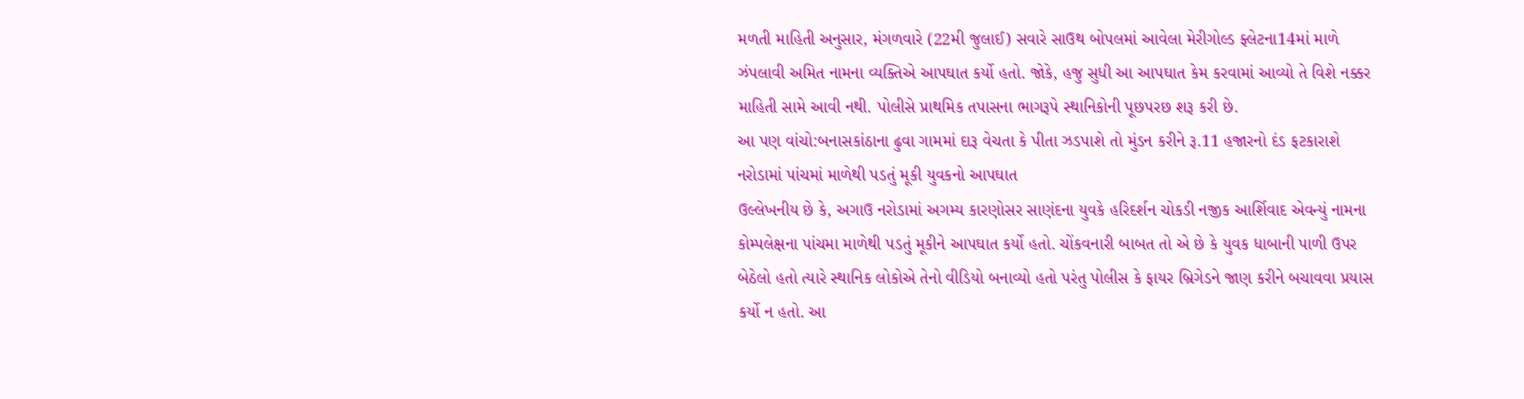મળતી માહિતી અનુસાર, મંગળવારે (22મી જુલાઈ) સવારે સાઉથ બોપલમાં આવેલા મેરીગોલ્ડ ફ્લેટના14માં માળે ઝંપલાવી અમિત નામના વ્યક્તિએ આપઘાત કર્યો હતો. જોકે, હજુ સુધી આ આપઘાત કેમ કરવામાં આવ્યો તે વિશે નક્કર માહિતી સામે આવી નથી. પોલીસે પ્રાથમિક તપાસના ભાગરૂપે સ્થાનિકોની પૂછપરછ શરૂ કરી છે.
આ પણ વાંચો:બનાસકાંઠાના ઢુવા ગામમાં દારૂ વેચતા કે પીતા ઝડપાશે તો મુંડન કરીને રૂ.11 હજારનો દંડ ફટકારાશે
નરોડામાં પાંચમાં માળેથી પડતું મૂકી યુવકનો આપઘાત
ઉલ્લેખનીય છે કે, અગાઉ નરોડામાં અગમ્ય કારણોસર સાણંદના યુવકે હરિદર્શન ચોકડી નજીક આર્શિવાદ એવન્યું નામના કોમ્પલેક્ષના પાંચમા માળેથી પડતું મૂકીને આપઘાત કર્યો હતો. ચોંકવનારી બાબત તો એ છે કે યુવક ધાબાની પાળી ઉપર બેઠેલો હતો ત્યારે સ્થાનિક લોકોએ તેનો વીડિયો બનાવ્યો હતો પરંતુ પોલીસ કે ફાયર બ્રિગેડને જાણ કરીને બચાવવા પ્રયાસ કર્યો ન હતો. આ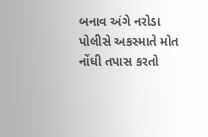બનાવ અંગે નરોડા પોલીસે અકસ્માતે મોત નોંધી તપાસ કરતો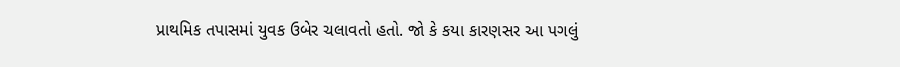પ્રાથમિક તપાસમાં યુવક ઉબેર ચલાવતો હતો. જો કે કયા કારણસર આ પગલું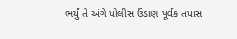ભર્યું તે અંગે પોલીસ ઉંડાણ પૂર્વક તપાસ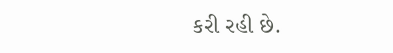કરી રહી છે.